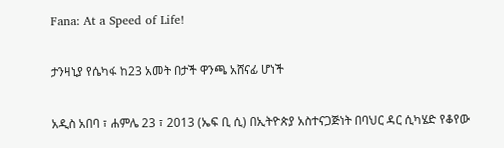Fana: At a Speed of Life!

ታንዛኒያ የሴካፋ ከ23 አመት በታች ዋንጫ አሸናፊ ሆነች

አዲስ አበባ ፣ ሐምሌ 23 ፣ 2013 (ኤፍ ቢ ሲ) በኢትዮጵያ አስተናጋጅነት በባህር ዳር ሲካሄድ የቆየው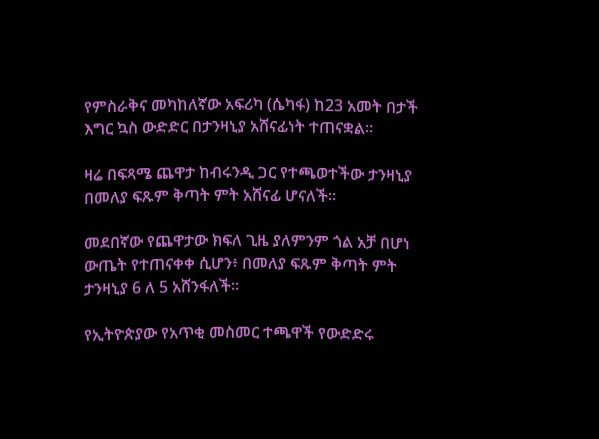የምስራቅና መካከለኛው አፍሪካ (ሴካፋ) ከ23 አመት በታች እግር ኳስ ውድድር በታንዛኒያ አሸናፊነት ተጠናቋል፡፡

ዛሬ በፍጻሜ ጨዋታ ከብሩንዲ ጋር የተጫወተችው ታንዛኒያ በመለያ ፍጹም ቅጣት ምት አሸናፊ ሆናለች፡፡

መደበኛው የጨዋታው ክፍለ ጊዜ ያለምንም ጎል አቻ በሆነ ውጤት የተጠናቀቀ ሲሆን፥ በመለያ ፍጹም ቅጣት ምት ታንዛኒያ 6 ለ 5 አሸንፋለች፡፡

የኢትዮጵያው የአጥቂ መስመር ተጫዋች የውድድሩ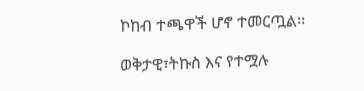ኮከብ ተጫዋች ሆኖ ተመርጧል፡፡

ወቅታዊ፣ትኩስ እና የተሟሉ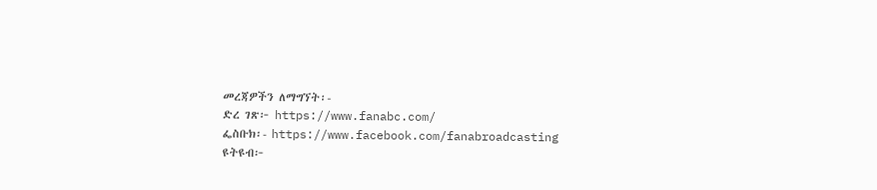መረጃዎችን ለማግኘት፡-
ድረ ገጽ፦ https://www.fanabc.com/
ፌስቡክ፡- https://www.facebook.com/fanabroadcasting
ዩትዩብ፦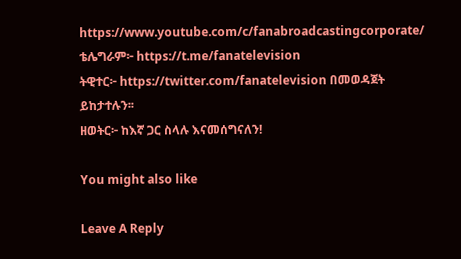https://www.youtube.com/c/fanabroadcastingcorporate/
ቴሌግራም፦ https://t.me/fanatelevision
ትዊተር፦ https://twitter.com/fanatelevision በመወዳጀት ይከታተሉን፡፡
ዘወትር፦ ከእኛ ጋር ስላሉ እናመሰግናለን!

You might also like

Leave A Reply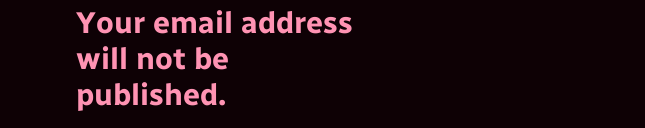Your email address will not be published.